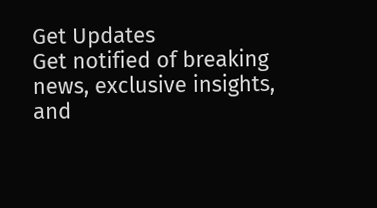Get Updates
Get notified of breaking news, exclusive insights, and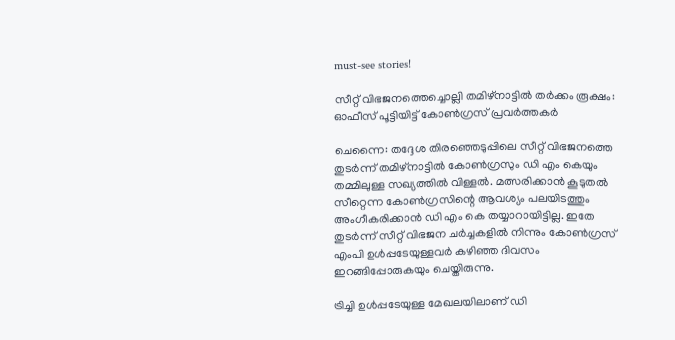must-see stories!

സീറ്റ് വിഭജനത്തെച്ചൊല്ലി തമിഴ്നാട്ടില്‍ തർക്കം രൂക്ഷം: ഓഫീസ് പൂട്ടിയിട്ട് കോണ്‍ഗ്രസ് പ്രവർത്തകർ

ചെന്നൈ: തദ്ദേശ തിരഞ്ഞെടുപ്പിലെ സീറ്റ് വിഭജനത്തെ തുടർന്ന് തമിഴ്നാട്ടില്‍ കോണ്‍ഗ്രസും ഡി എം കെയും തമ്മിലുള്ള സഖ്യത്തില്‍ വിള്ളല്‍. മത്സരിക്കാന്‍ കൂടുതല്‍ സീറ്റെന്ന കോണ്‍ഗ്രസിന്റെ ആവശ്യം പലയിടത്തും അംഗീകരിക്കാന്‍ ഡി എം കെ തയ്യാറായിട്ടില്ല. ഇതേ തുടർന്ന് സീറ്റ് വിഭജന ചർച്ചകളില്‍ നിന്നും കോണ്‍ഗ്രസ് എംപി ഉള്‍പ്പടേയുള്ളവർ കഴിഞ്ഞ ദിവസം ഇറങ്ങിപ്പോരുകയും ചെയ്തിരുന്നു.

ട്രിച്ചി ഉള്‍പ്പടേയുള്ള മേഖലയിലാണ് ഡി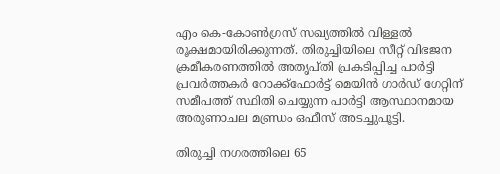എം കെ-കോണ്‍ഗ്രസ് സഖ്യത്തില്‍ വിള്ളല്‍ രൂക്ഷമായിരിക്കുന്നത്. തിരുച്ചിയിലെ സീറ്റ് വിഭജന ക്രമീകരണത്തിൽ അതൃപ്തി പ്രകടിപ്പിച്ച പാർട്ടി പ്രവർത്തകർ റോക്ക്ഫോർട്ട് മെയിൻ ഗാർഡ് ഗേറ്റിന് സമീപത്ത് സ്ഥിതി ചെയ്യുന്ന പാർട്ടി ആസ്ഥാനമായ അരുണാചല മണ്ഡ്രം ഒഫീസ് അടച്ചുപൂട്ടി.

തിരുച്ചി നഗരത്തിലെ 65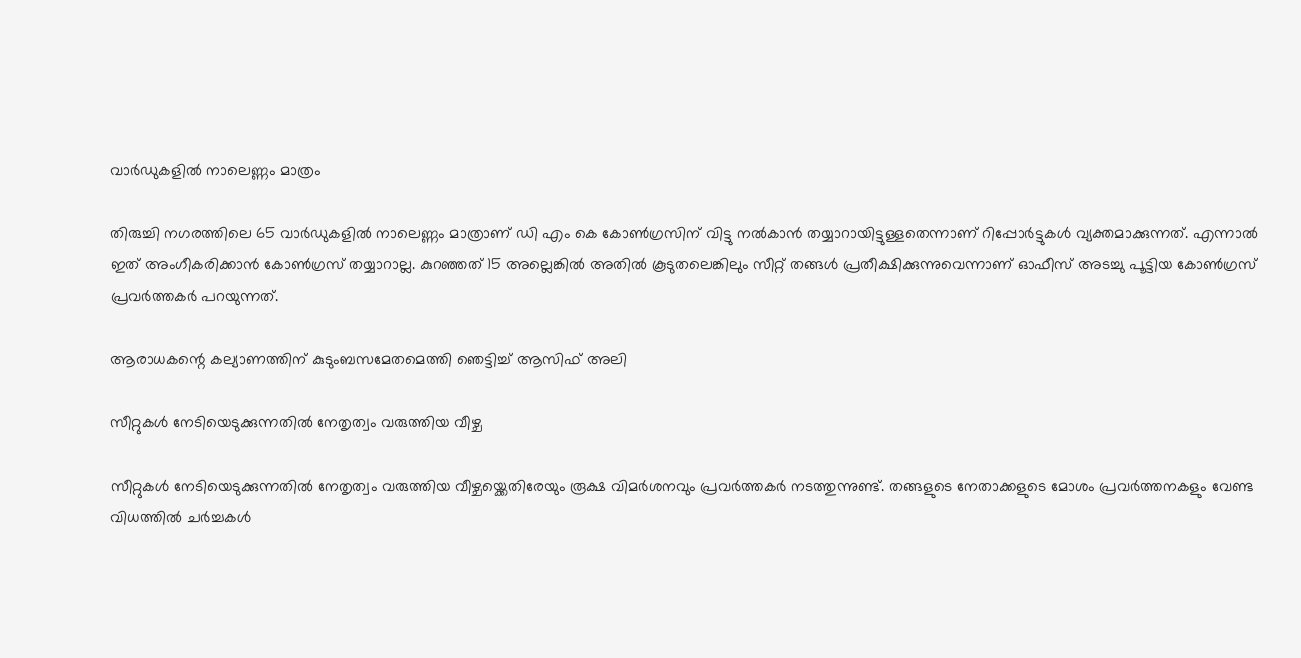വാർഡുകളിൽ നാലെണ്ണം മാത്രം

തിരുച്ചി നഗരത്തിലെ 65 വാർഡുകളിൽ നാലെണ്ണം മാത്രാണ് ഡി എം കെ കോൺഗ്രസിന് വിട്ടു നല്‍കാന്‍ തയ്യാറായിട്ടുള്ളതെന്നാണ് റിപ്പോർട്ടുകള്‍ വ്യക്തമാക്കുന്നത്. എന്നാല്‍ ഇത് അംഗീകരിക്കാന്‍ കോണ്‍ഗ്രസ് തയ്യാറാല്ല. കുറഞ്ഞത് 15 അല്ലെങ്കിൽ അതിൽ കൂടുതലെങ്കിലും സീറ്റ് തങ്ങള്‍ പ്രതീക്ഷിക്കുന്നുവെന്നാണ് ഓഫീസ് അടച്ചു പൂട്ടിയ കോണ്‍ഗ്രസ് പ്രവർത്തകർ പറയുന്നത്.

ആരാധകന്റെ കല്യാണത്തിന് കുടുംബസമേതമെത്തി ഞെട്ടിച്ച് ആസിഫ് അലി

സീറ്റുകള്‍ നേടിയെടുക്കുന്നതില്‍ നേതൃത്വം വരുത്തിയ വീഴ്ച

സീറ്റുകള്‍ നേടിയെടുക്കുന്നതില്‍ നേതൃത്വം വരുത്തിയ വീഴ്ചയ്ക്കെതിരേയും രൂക്ഷ വിമർശനവും പ്രവർത്തകർ നടത്തുന്നുണ്ട്. തങ്ങളുടെ നേതാക്കളുടെ മോശം പ്രവർത്തനകളും വേണ്ട വിധത്തില്‍ ചർച്ചകള്‍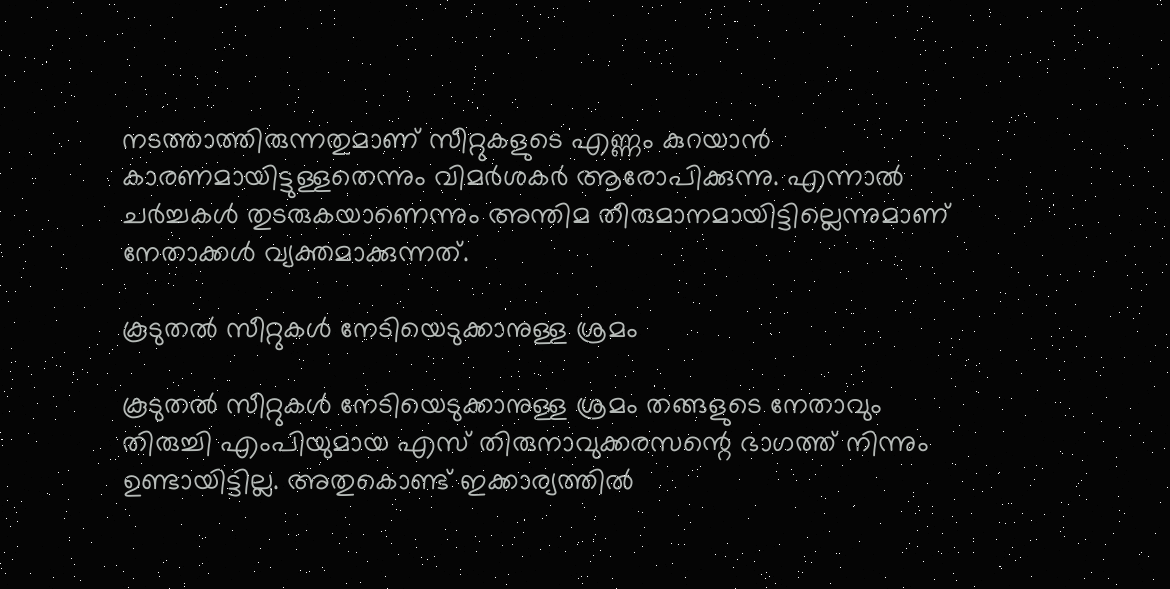നടത്താത്തിരുന്നതുമാണ് സീറ്റുകളുടെ എണ്ണം കുറയാന്‍ കാരണമായിട്ടുള്ളതെന്നും വിമർശകർ ആരോപിക്കുന്നു. എന്നാല്‍ ചർച്ചകള്‍ തുടരുകയാണെന്നും അന്തിമ തീരുമാനമായിട്ടില്ലെന്നുമാണ് നേതാക്കള്‍ വ്യക്തമാക്കുന്നത്.

കൂടുതൽ സീറ്റുകൾ നേടിയെടുക്കാനുള്ള ശ്രമം

കൂടുതൽ സീറ്റുകൾ നേടിയെടുക്കാനുള്ള ശ്രമം തങ്ങളുടെ നേതാവും തിരുച്ചി എംപിയുമായ എസ് തിരുനാവുക്കരസന്റെ ഭാഗത്ത് നിന്നും ഉണ്ടായിട്ടില്ല. അതുകൊണ്ട് ഇക്കാര്യത്തില്‍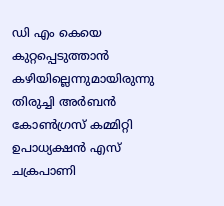ഡി എം കെയെ കുറ്റപ്പെടുത്താൻ കഴിയില്ലെന്നുമായിരുന്നു തിരുച്ചി അർബൻ കോൺഗ്രസ് കമ്മിറ്റി ഉപാധ്യക്ഷൻ എസ് ചക്രപാണി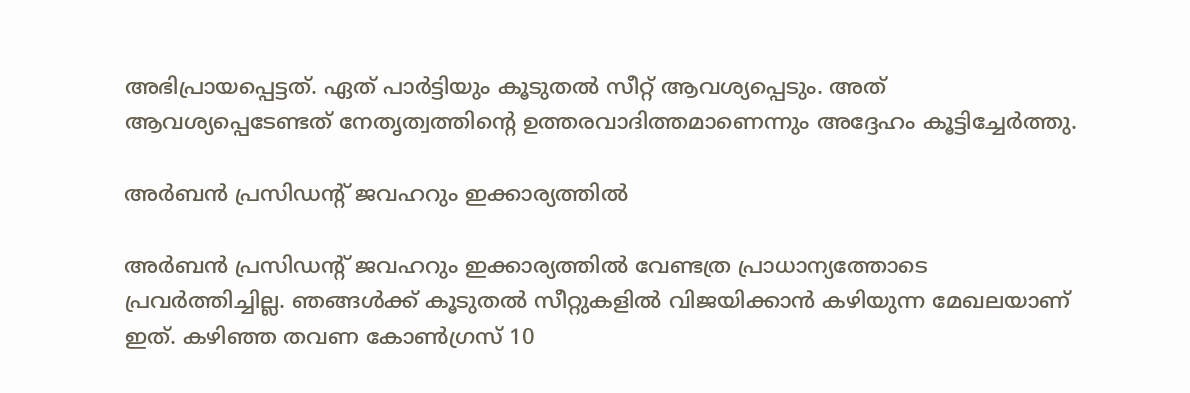അഭിപ്രായപ്പെട്ടത്. ഏത് പാർട്ടിയും കൂടുതൽ സീറ്റ് ആവശ്യപ്പെടും. അത് ആവശ്യപ്പെടേണ്ടത് നേതൃത്വത്തിന്റെ ഉത്തരവാദിത്തമാണെന്നും അദ്ദേഹം കൂട്ടിച്ചേർത്തു.

അർബൻ പ്രസിഡന്റ് ജവഹറും ഇക്കാര്യത്തില്‍

അർബൻ പ്രസിഡന്റ് ജവഹറും ഇക്കാര്യത്തില്‍ വേണ്ടത്ര പ്രാധാന്യത്തോടെ പ്രവർത്തിച്ചില്ല. ഞങ്ങൾക്ക് കൂടുതൽ സീറ്റുകളില്‍ വിജയിക്കാന്‍ കഴിയുന്ന മേഖലയാണ് ഇത്. കഴിഞ്ഞ തവണ കോൺഗ്രസ് 10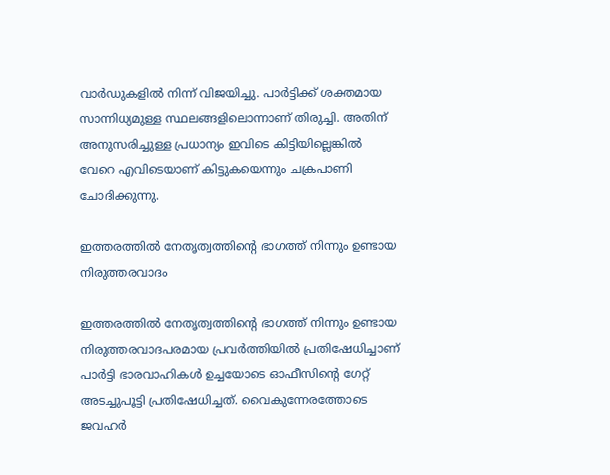വാർഡുകളിൽ നിന്ന് വിജയിച്ചു. പാർട്ടിക്ക് ശക്തമായ സാന്നിധ്യമുള്ള സ്ഥലങ്ങളിലൊന്നാണ് തിരുച്ചി. അതിന് അനുസരിച്ചുള്ള പ്രധാന്യം ഇവിടെ കിട്ടിയില്ലെങ്കില്‍ വേറെ എവിടെയാണ് കിട്ടുകയെന്നും ചക്രപാണി ചോദിക്കുന്നു.

ഇത്തരത്തില്‍ നേതൃത്വത്തിന്റെ ഭാഗത്ത് നിന്നും ഉണ്ടായ നിരുത്തരവാദം

ഇത്തരത്തില്‍ നേതൃത്വത്തിന്റെ ഭാഗത്ത് നിന്നും ഉണ്ടായ നിരുത്തരവാദപരമായ പ്രവർത്തിയില്‍ പ്രതിഷേധിച്ചാണ് പാർട്ടി ഭാരവാഹികൾ ഉച്ചയോടെ ഓഫീസിന്റെ ഗേറ്റ് അടച്ചുപൂട്ടി പ്രതിഷേധിച്ചത്. വൈകുന്നേരത്തോടെ ജവഹർ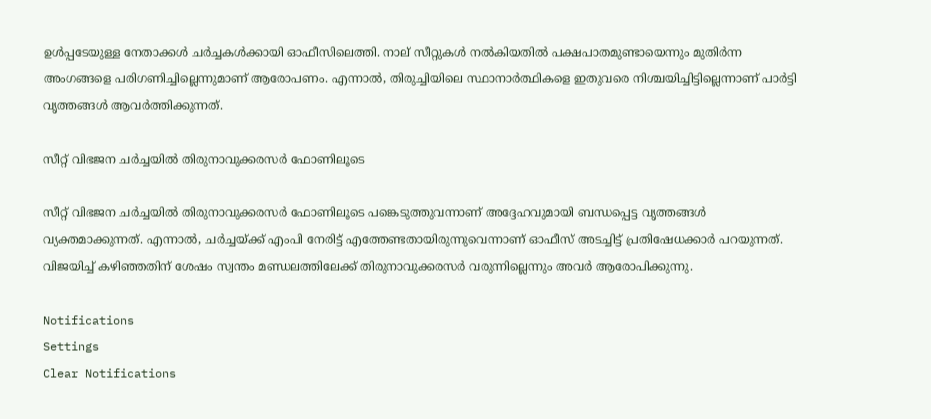ഉള്‍പ്പടേയുള്ള നേതാക്കള്‍ ചർച്ചകൾക്കായി ഓഫീസിലെത്തി. നാല് സീറ്റുകൾ നൽകിയതിൽ പക്ഷപാതമുണ്ടായെന്നും മുതിർന്ന അംഗങ്ങളെ പരിഗണിച്ചില്ലെന്നുമാണ് ആരോപണം. എന്നാൽ, തിരുച്ചിയിലെ സ്ഥാനാർത്ഥികളെ ഇതുവരെ നിശ്ചയിച്ചിട്ടില്ലെന്നാണ് പാർട്ടി വൃത്തങ്ങൾ ആവർത്തിക്കുന്നത്.

സീറ്റ് വിഭജന ചർച്ചയിൽ തിരുനാവുക്കരസർ ഫോണിലൂടെ

സീറ്റ് വിഭജന ചർച്ചയിൽ തിരുനാവുക്കരസർ ഫോണിലൂടെ പങ്കെടുത്തുവന്നാണ് അദ്ദേഹവുമായി ബന്ധപ്പെട്ട വൃത്തങ്ങൾ വ്യക്തമാക്കുന്നത്. എന്നാൽ, ചർച്ചയ്ക്ക് എംപി നേരിട്ട് എത്തേണ്ടതായിരുന്നുവെന്നാണ് ഓഫീസ് അടച്ചിട്ട് പ്രതിഷേധക്കാർ പറയുന്നത്. വിജയിച്ച് കഴിഞ്ഞതിന് ശേഷം സ്വന്തം മണ്ഡലത്തിലേക്ക് തിരുനാവുക്കരസർ വരുന്നില്ലെന്നും അവർ ആരോപിക്കുന്നു.

Notifications
Settings
Clear Notifications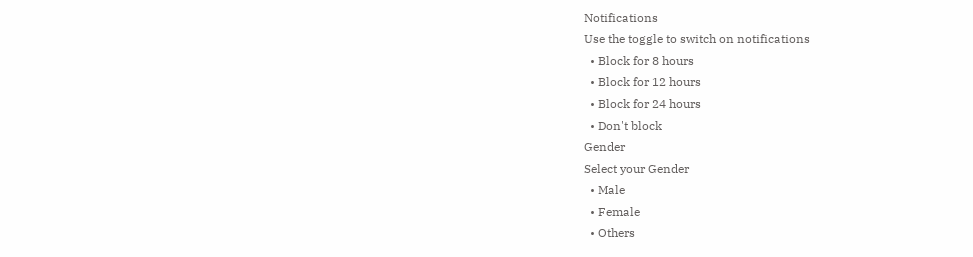Notifications
Use the toggle to switch on notifications
  • Block for 8 hours
  • Block for 12 hours
  • Block for 24 hours
  • Don't block
Gender
Select your Gender
  • Male
  • Female
  • Others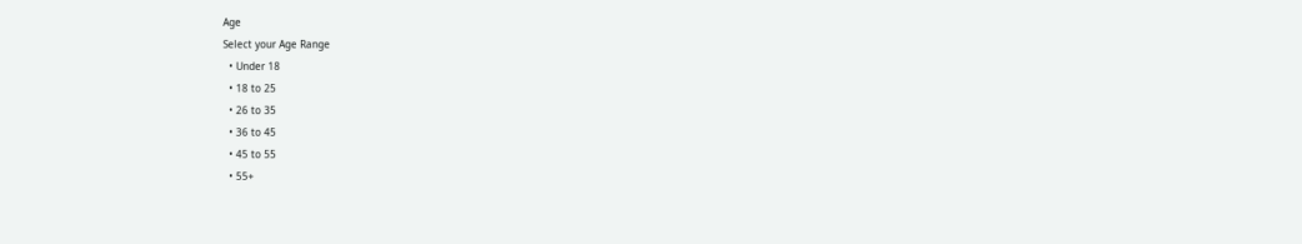Age
Select your Age Range
  • Under 18
  • 18 to 25
  • 26 to 35
  • 36 to 45
  • 45 to 55
  • 55+